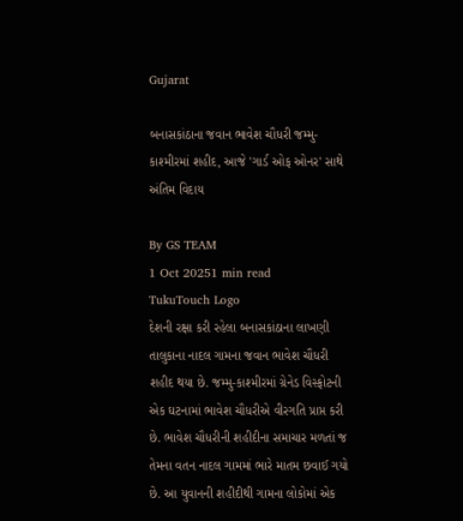Gujarat

બનાસકાંઠાના જવાન ભાવેશ ચૌધરી જમ્મુ-કાશ્મીરમાં શહીદ, આજે 'ગાર્ડ ઓફ ઓનર' સાથે અંતિમ વિદાય

By GS TEAM
1 Oct 20251 min read
TukuTouch Logo
દેશની રક્ષા કરી રહેલા બનાસકાંઠાના લાખણી તાલુકાના નાદલ ગામના જવાન ભાવેશ ચૌધરી શહીદ થયા છે. જમ્મુ-કાશ્મીરમાં ગ્રેનેડ વિસ્ફોટની એક ઘટનામાં ભાવેશ ચૌધરીએ વીરગતિ પ્રાપ્ત કરી છે. ભાવેશ ચૌધરીની શહીદીના સમાચાર મળતાં જ તેમના વતન નાદલ ગામમાં ભારે માતમ છવાઈ ગયો છે. આ યુવાનની શહીદીથી ગામના લોકોમાં એક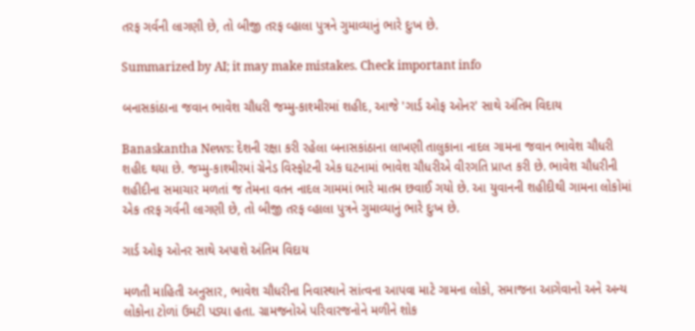તરફ ગર્વની લાગણી છે, તો બીજી તરફ વ્હાલા પુત્રને ગુમાવ્યાનું ભારે દુઃખ છે.

Summarized by AI; it may make mistakes. Check important info

બનાસકાંઠાના જવાન ભાવેશ ચૌધરી જમ્મુ-કાશ્મીરમાં શહીદ, આજે 'ગાર્ડ ઓફ ઓનર' સાથે અંતિમ વિદાય

Banaskantha News: દેશની રક્ષા કરી રહેલા બનાસકાંઠાના લાખણી તાલુકાના નાદલ ગામના જવાન ભાવેશ ચૌધરી શહીદ થયા છે. જમ્મુ-કાશ્મીરમાં ગ્રેનેડ વિસ્ફોટની એક ઘટનામાં ભાવેશ ચૌધરીએ વીરગતિ પ્રાપ્ત કરી છે. ભાવેશ ચૌધરીની શહીદીના સમાચાર મળતાં જ તેમના વતન નાદલ ગામમાં ભારે માતમ છવાઈ ગયો છે. આ યુવાનની શહીદીથી ગામના લોકોમાં એક તરફ ગર્વની લાગણી છે, તો બીજી તરફ વ્હાલા પુત્રને ગુમાવ્યાનું ભારે દુઃખ છે.

ગાર્ડ ઓફ ઓનર સાથે અપાશે અંતિમ વિદાય

મળતી માહિતી અનુસાર, ભાવેશ ચૌધરીના નિવાસ્થાને સાંત્વના આપવા માટે ગામના લોકો, સમાજના આગેવાનો અને અન્ય લોકોના ટોળાં ઉમટી પડ્યા હતા. ગ્રામજનોએ પરિવારજનોને મળીને શોક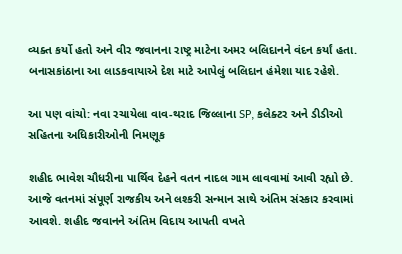વ્યક્ત કર્યો હતો અને વીર જવાનના રાષ્ટ્ર માટેના અમર બલિદાનને વંદન કર્યાં હતા. બનાસકાંઠાના આ લાડકવાયાએ દેશ માટે આપેલું બલિદાન હંમેશા યાદ રહેશે.

આ પણ વાંચો: નવા રચાયેલા વાવ-થરાદ જિલ્લાના SP, કલેક્ટર અને ડીડીઓ સહિતના અધિકારીઓની નિમણૂક

શહીદ ભાવેશ ચૌધરીના પાર્થિવ દેહને વતન નાદલ ગામ લાવવામાં આવી રહ્યો છે. આજે વતનમાં સંપૂર્ણ રાજકીય અને લશ્કરી સન્માન સાથે અંતિમ સંસ્કાર કરવામાં આવશે. શહીદ જવાનને અંતિમ વિદાય આપતી વખતે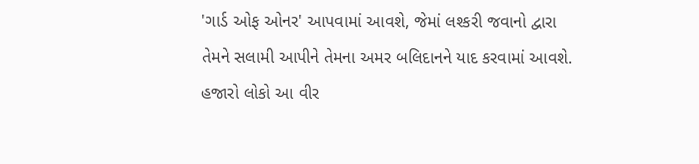'ગાર્ડ ઓફ ઓનર' આપવામાં આવશે, જેમાં લશ્કરી જવાનો દ્વારા તેમને સલામી આપીને તેમના અમર બલિદાનને યાદ કરવામાં આવશે. હજારો લોકો આ વીર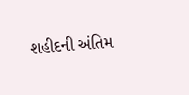શહીદની અંતિમ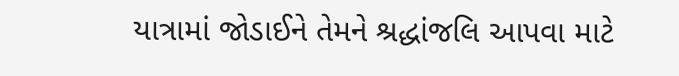યાત્રામાં જોડાઈને તેમને શ્રદ્ધાંજલિ આપવા માટે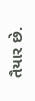તૈયાર છે.